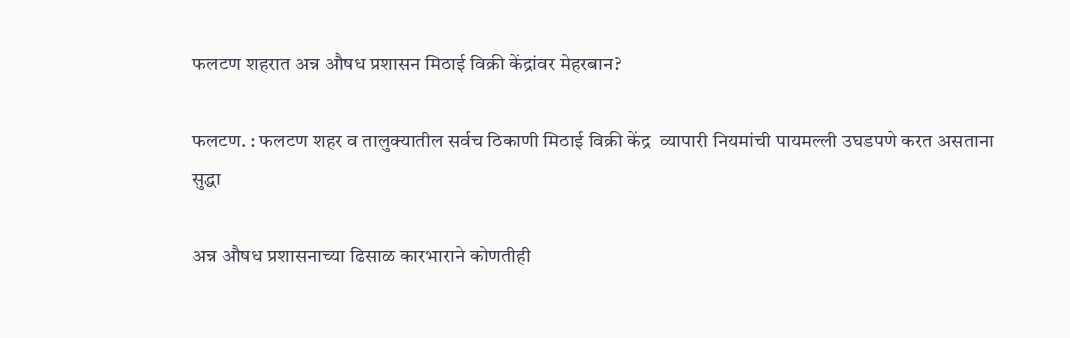फलटण शहरात अन्न औषध प्रशासन मिठाई विक्री केंद्रांवर मेहरबान?

फलटण. : फलटण शहर व तालुक्यातील सर्वच ठिकाणी मिठाई विक्री केंद्र  व्यापारी नियमांची पायमल्ली उघडपणे करत असताना सुद्धा

अन्न औषध प्रशासनाच्या ढिसाळ कारभाराने कोणतीही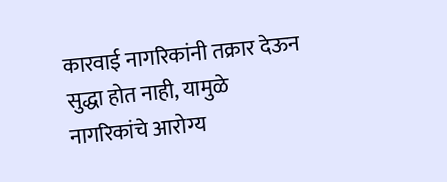कारवाई नागरिकांनी तक्रार देऊन सुद्धा होत नाही, यामुळे नागरिकांचे आरोग्य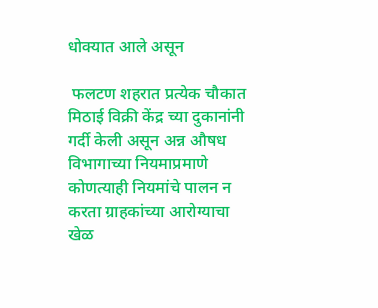धोक्यात आले असून

 फलटण शहरात प्रत्येक चौकात मिठाई विक्री केंद्र च्या दुकानांनी गर्दी केली असून अन्न औषध विभागाच्या नियमाप्रमाणे कोणत्याही नियमांचे पालन न करता ग्राहकांच्या आरोग्याचा खेळ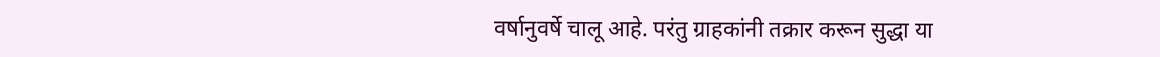वर्षानुवर्षे चालू आहे. परंतु ग्राहकांनी तक्रार करून सुद्धा या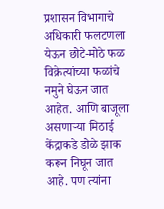प्रशासन विभागाचे अधिकारी फलटणला येऊन छोटे-मोठे फळ विक्रेत्यांच्या फळांचे नमुने घेऊन जात आहेत. आणि बाजूला असणाऱ्या मिठाई केंद्राकडे डोळे झाक करून निघून जात आहे. पण त्यांना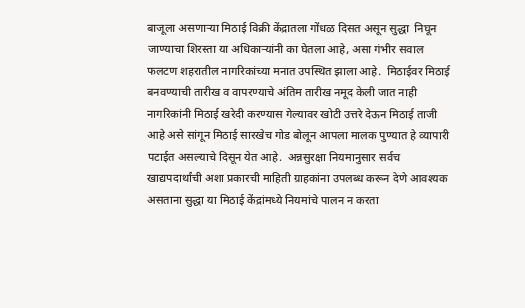बाजूला असणाऱ्या मिठाई विक्री केंद्रातला गोंधळ दिसत असून सुद्धा  निघून जाण्याचा शिरस्ता या अधिकाऱ्यांनी का घेतला आहे, असा गंभीर सवाल फलटण शहरातील नागरिकांच्या मनात उपस्थित झाला आहे.  मिठाईवर मिठाई बनवण्याची तारीख व वापरण्याचे अंतिम तारीख नमूद केली जात नाही नागरिकांनी मिठाई खरेदी करण्यास गेल्यावर खोटी उत्तरे देऊन मिठाई ताजी आहे असे सांगून मिठाई सारखेच गोड बोलून आपला मालक पुण्यात हे व्यापारी पटाईत असल्याचे दिसून येत आहे.  अन्नसुरक्षा नियमानुसार सर्वच खाद्यपदार्थांची अशा प्रकारची माहिती ग्राहकांना उपलब्ध करून देणे आवश्यक असताना सुद्धा या मिठाई केंद्रांमध्ये नियमांचे पालन न करता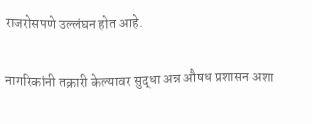राजरोसपणे उल्लंघन होत आहे.

नागरिकांनी तक्रारी केल्यावर सुद्धा अन्न औषध प्रशासन अशा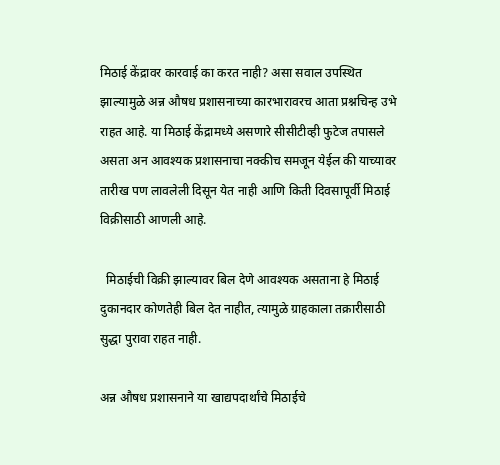मिठाई केंद्रावर कारवाई का करत नाही? असा सवाल उपस्थित झाल्यामुळे अन्न औषध प्रशासनाच्या कारभारावरच आता प्रश्नचिन्ह उभे राहत आहे. या मिठाई केंद्रामध्ये असणारे सीसीटीव्ही फुटेज तपासले असता अन आवश्यक प्रशासनाचा नक्कीच समजून येईल की याच्यावर तारीख पण लावलेली दिसून येत नाही आणि किती दिवसापूर्वी मिठाई विक्रीसाठी आणली आहे.

  मिठाईची विक्री झाल्यावर बिल देणे आवश्यक असताना हे मिठाई दुकानदार कोणतेही बिल देत नाहीत, त्यामुळे ग्राहकाला तक्रारीसाठी सुद्धा पुरावा राहत नाही.

अन्न औषध प्रशासनाने या खाद्यपदार्थांचे मिठाईचे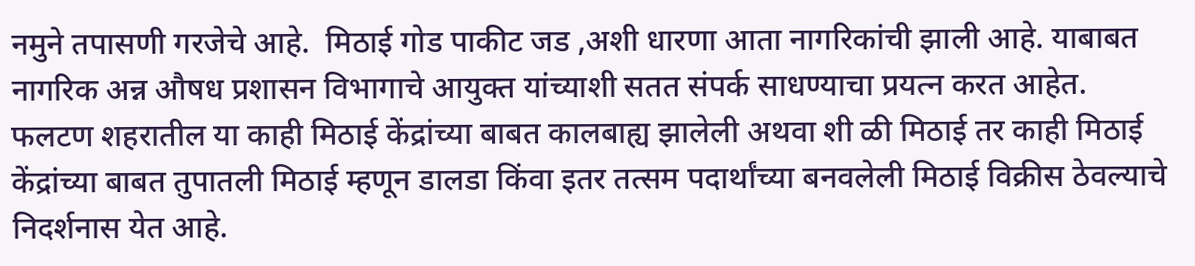नमुने तपासणी गरजेचे आहे.  मिठाई गोड पाकीट जड ,अशी धारणा आता नागरिकांची झाली आहे. याबाबत नागरिक अन्न औषध प्रशासन विभागाचे आयुक्त यांच्याशी सतत संपर्क साधण्याचा प्रयत्न करत आहेत. फलटण शहरातील या काही मिठाई केंद्रांच्या बाबत कालबाह्य झालेली अथवा शी ळी मिठाई तर काही मिठाई केंद्रांच्या बाबत तुपातली मिठाई म्हणून डालडा किंवा इतर तत्सम पदार्थांच्या बनवलेली मिठाई विक्रीस ठेवल्याचे निदर्शनास येत आहे.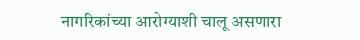नागरिकांच्या आरोग्याशी चालू असणारा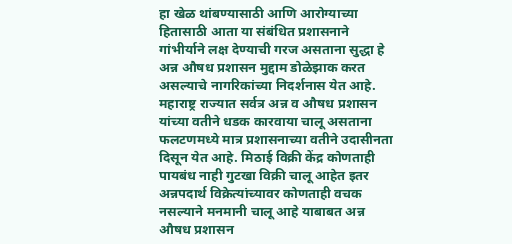हा खेळ थांबण्यासाठी आणि आरोग्याच्या हितासाठी आता या संबंधित प्रशासनाने गांभीर्याने लक्ष देण्याची गरज असताना सुद्धा हे अन्न औषध प्रशासन मुद्दाम डोळेझाक करत असल्याचे नागरिकांच्या निदर्शनास येत आहे. महाराष्ट्र राज्यात सर्वत्र अन्न व औषध प्रशासन यांच्या वतीने धडक कारवाया चालू असताना फलटणमध्ये मात्र प्रशासनाच्या वतीने उदासीनता दिसून येत आहे. मिठाई विक्री केंद्र कोणताही पायबंध नाही गुटखा विक्री चालू आहेत इतर अन्नपदार्थ विक्रेत्यांच्यावर कोणताही वचक नसल्याने मनमानी चालू आहे याबाबत अन्न औषध प्रशासन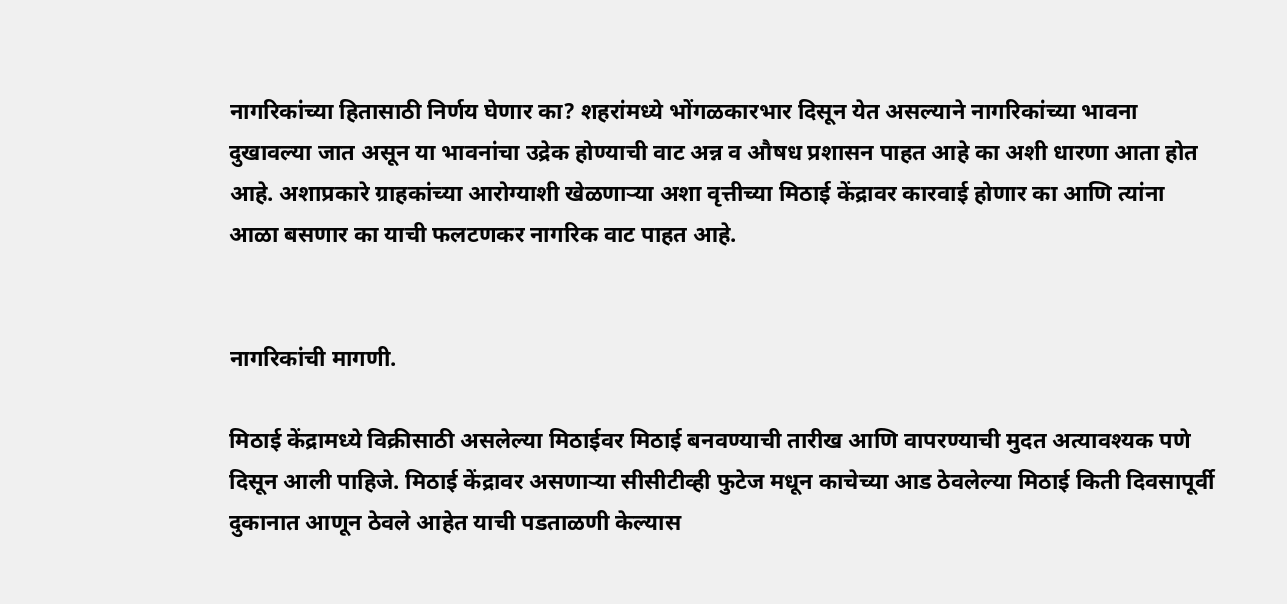नागरिकांच्या हितासाठी निर्णय घेणार का? शहरांमध्ये भोंगळकारभार दिसून येत असल्याने नागरिकांच्या भावना दुखावल्या जात असून या भावनांचा उद्रेक होण्याची वाट अन्न व औषध प्रशासन पाहत आहे का अशी धारणा आता होत आहे. अशाप्रकारे ग्राहकांच्या आरोग्याशी खेळणाऱ्या अशा वृत्तीच्या मिठाई केंद्रावर कारवाई होणार का आणि त्यांना आळा बसणार का याची फलटणकर नागरिक वाट पाहत आहे.


नागरिकांची मागणी.

मिठाई केंद्रामध्ये विक्रीसाठी असलेल्या मिठाईवर मिठाई बनवण्याची तारीख आणि वापरण्याची मुदत अत्यावश्यक पणे दिसून आली पाहिजे. मिठाई केंद्रावर असणाऱ्या सीसीटीव्ही फुटेज मधून काचेच्या आड ठेवलेल्या मिठाई किती दिवसापूर्वी दुकानात आणून ठेवले आहेत याची पडताळणी केल्यास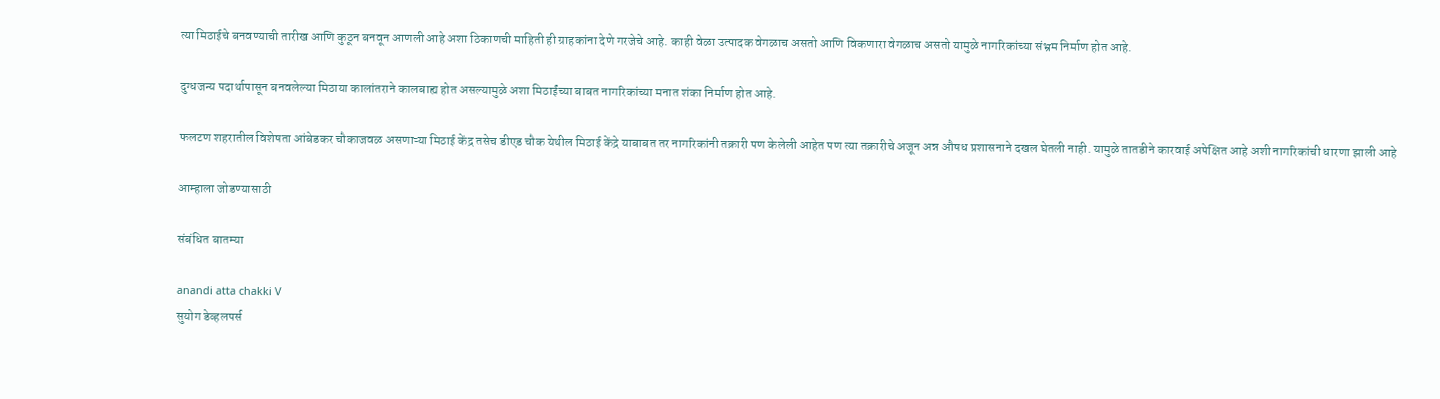त्या मिठाईचे बनवण्याची तारीख आणि कुठून बनवून आणली आहे अशा ठिकाणची माहिती ही ग्राहकांना देणे गरजेचे आहे. काही वेळा उत्पादक वेगळाच असतो आणि विकणारा वेगळाच असतो यामुळे नागरिकांच्या संभ्रम निर्माण होत आहे.

दुग्धजन्य पदार्थापासून बनवलेल्या मिठाया कालांतराने कालबाह्य होत असल्यामुळे अशा मिठाईंच्या बाबत नागरिकांच्या मनात शंका निर्माण होत आहे.

फलटण शहरातील विशेषता आंबेडकर चौकाजवळ असणाऱ्या मिठाई केंद्र तसेच डीएड चौक येथील मिठाई केंद्रे याबाबत तर नागरिकांनी तक्रारी पण केलेली आहेत पण त्या तक्रारीचे अजून अन्न औषध प्रशासनाने दखल घेतली नाही. यामुळे तातडीने कारवाई अपेक्षित आहे अशी नागरिकांची धारणा झाली आहे

आम्हाला जोडण्यासाठी

संबंधित बातम्या

anandi atta chakki V
सुयोग डेव्हलपर्स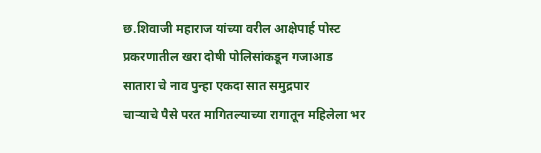छ.शिवाजी महाराज यांच्या वरील आक्षेपार्ह पोस्ट प्रकरणातील खरा दोषी पोलिसांकडून गजाआड
सातारा चे नाव पुन्हा एकदा सात समुद्रपार
चाऱ्याचे पैसे परत मागितल्याच्या रागातून महिलेला भर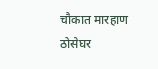चौकात मारहाण
ठोसेघर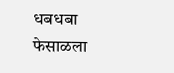धबधबा फेसाळला